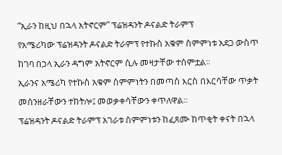“ኢራን ከዚህ በኋላ አትኖርም” ፕሬዝዳንት ዶናልድ ትራምፕ
የአሜሪካው ፕሬዝዳንት ዶናልድ ትራምፕ የተኩስ አቁም ስምምነቱ አደጋ ውስጥ ከገባ በኃላ ኢራን ዳግም አትኖርም ሲሉ መዛታቸው ተሰምቷል፡፡
ኢራንና አሜሪካ የተኩስ አቁም ስምምነትን በመጣስ እርስ በእርሳቸው ጥቃት መሰንዘራቸውን ተከትሎ፤ መወቃቀሳቸውን ቀጥለዋል፡፡
ፕሬዝዳንት ዶናልድ ትራምፕ አገራቱ ስምምነቱን ከፈጸሙ ከጥቂት ቀናት በኋላ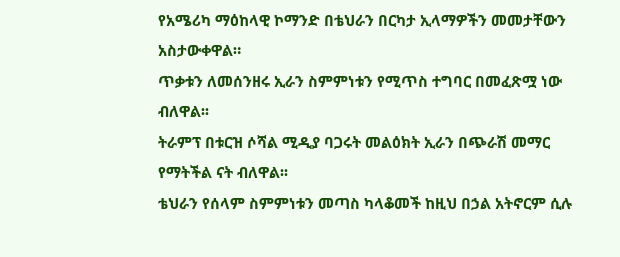የአሜሪካ ማዕከላዊ ኮማንድ በቴህራን በርካታ ኢላማዎችን መመታቸውን አስታውቀዋል።
ጥቃቱን ለመሰንዘሩ ኢራን ስምምነቱን የሚጥስ ተግባር በመፈጽሟ ነው ብለዋል፡፡
ትራምፕ በቱርዝ ሶሻል ሚዲያ ባጋሩት መልዕክት ኢራን በጭራሽ መማር የማትችል ናት ብለዋል፡፡
ቴህራን የሰላም ስምምነቱን መጣስ ካላቆመች ከዚህ በኃል አትኖርም ሲሉ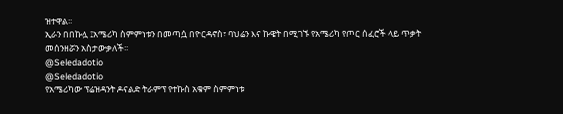ዝተዋል፡፡
ኢራን በበኩሏ ፤አሜሪካ ስምምነቱን በመጣሷ በዮርዳኖስ፣ ባህሬን እና ኩዌት በሚገኙ የአሜሪካ የጦር ሰፈሮች ላይ ጥቃት መሰንዘሯን አስታውቃለች፡፡
@Seledadotio
@Seledadotio
የአሜሪካው ፕሬዝዳንት ዶናልድ ትራምፕ የተኩስ አቁም ስምምነቱ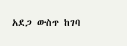አደጋ ውስጥ ከገባ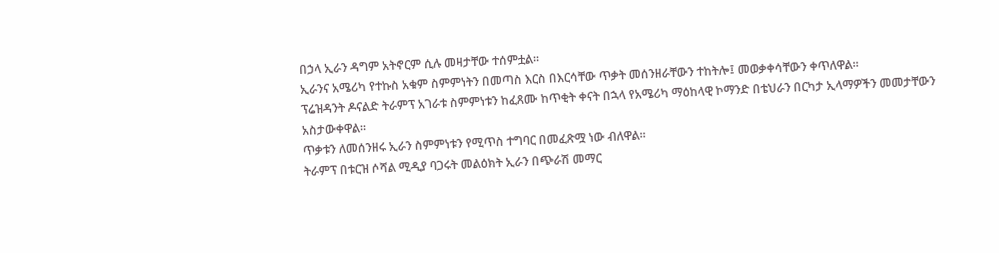በኃላ ኢራን ዳግም አትኖርም ሲሉ መዛታቸው ተሰምቷል፡፡
ኢራንና አሜሪካ የተኩስ አቁም ስምምነትን በመጣስ እርስ በእርሳቸው ጥቃት መሰንዘራቸውን ተከትሎ፤ መወቃቀሳቸውን ቀጥለዋል፡፡
ፕሬዝዳንት ዶናልድ ትራምፕ አገራቱ ስምምነቱን ከፈጸሙ ከጥቂት ቀናት በኋላ የአሜሪካ ማዕከላዊ ኮማንድ በቴህራን በርካታ ኢላማዎችን መመታቸውን አስታውቀዋል።
ጥቃቱን ለመሰንዘሩ ኢራን ስምምነቱን የሚጥስ ተግባር በመፈጽሟ ነው ብለዋል፡፡
ትራምፕ በቱርዝ ሶሻል ሚዲያ ባጋሩት መልዕክት ኢራን በጭራሽ መማር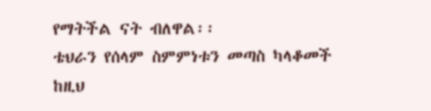የማትችል ናት ብለዋል፡፡
ቴህራን የሰላም ስምምነቱን መጣስ ካላቆመች ከዚህ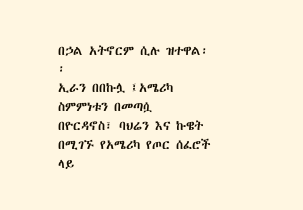በኃል አትኖርም ሲሉ ዝተዋል፡፡
ኢራን በበኩሏ ፤አሜሪካ ስምምነቱን በመጣሷ በዮርዳኖስ፣ ባህሬን እና ኩዌት በሚገኙ የአሜሪካ የጦር ሰፈሮች ላይ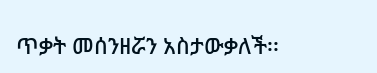ጥቃት መሰንዘሯን አስታውቃለች፡፡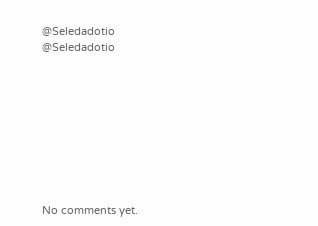@Seledadotio
@Seledadotio









No comments yet.